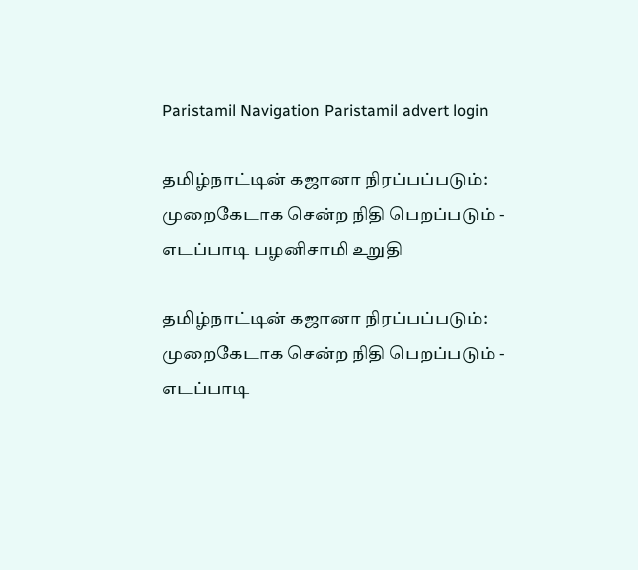Paristamil Navigation Paristamil advert login

தமிழ்நாட்டின் கஜானா நிரப்பப்படும்: முறைகேடாக சென்ற நிதி பெறப்படும் - எடப்பாடி பழனிசாமி உறுதி

தமிழ்நாட்டின் கஜானா நிரப்பப்படும்: முறைகேடாக சென்ற நிதி பெறப்படும் - எடப்பாடி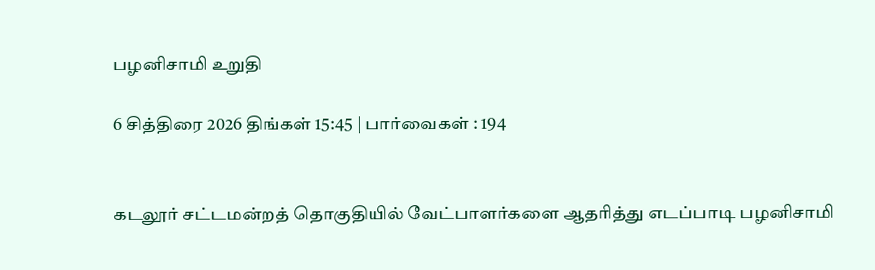பழனிசாமி உறுதி

6 சித்திரை 2026 திங்கள் 15:45 | பார்வைகள் : 194


கடலூர் சட்டமன்றத் தொகுதியில் வேட்பாளர்களை ஆதரித்து எடப்பாடி பழனிசாமி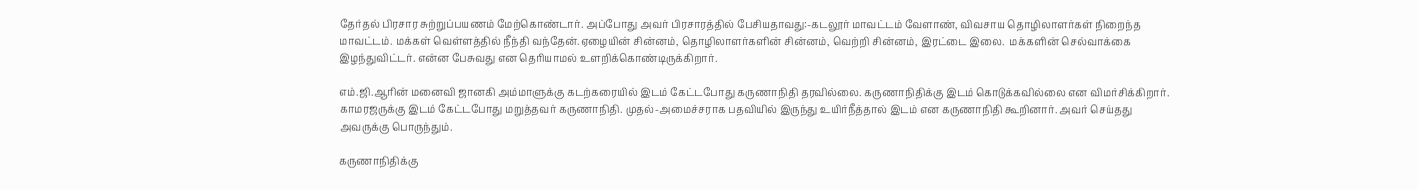தேர்தல் பிரசார சுற்றுப்பயணம் மேற்கொண்டார். அப்போது அவர் பிரசாரத்தில் பேசியதாவது:-கடலூர் மாவட்டம் வேளாண், விவசாய தொழிலாளர்கள் நிறைந்த மாவட்டம். மக்கள் வெள்ளத்தில் நீந்தி வந்தேன்.ஏழையின் சின்னம், தொழிலாளர்களின் சின்னம், வெற்றி சின்னம், இரட்டை இலை.  மக்களின் செல்வாக்கை இழந்துவிட்டர். என்ன பேசுவது என தெரியாமல் உளறிக்கொண்டிருக்கிறார்.

எம்.ஜி.ஆரின் மனைவி ஜானகி அம்மாளுக்கு கடற்கரையில் இடம் கேட்டபோது கருணாநிதி தரவில்லை. கருணாநிதிக்கு இடம் கொடுக்கவில்லை என விமர்சிக்கிறார். காமரஜருக்கு இடம் கேட்டபோது மறுத்தவர் கருணாநிதி. முதல்-அமைச்சராக பதவியில் இருந்து உயிர்நீத்தால் இடம் என கருணாநிதி கூறினார். அவர் செய்தது அவருக்கு பொருந்தும்.

கருணாநிதிக்கு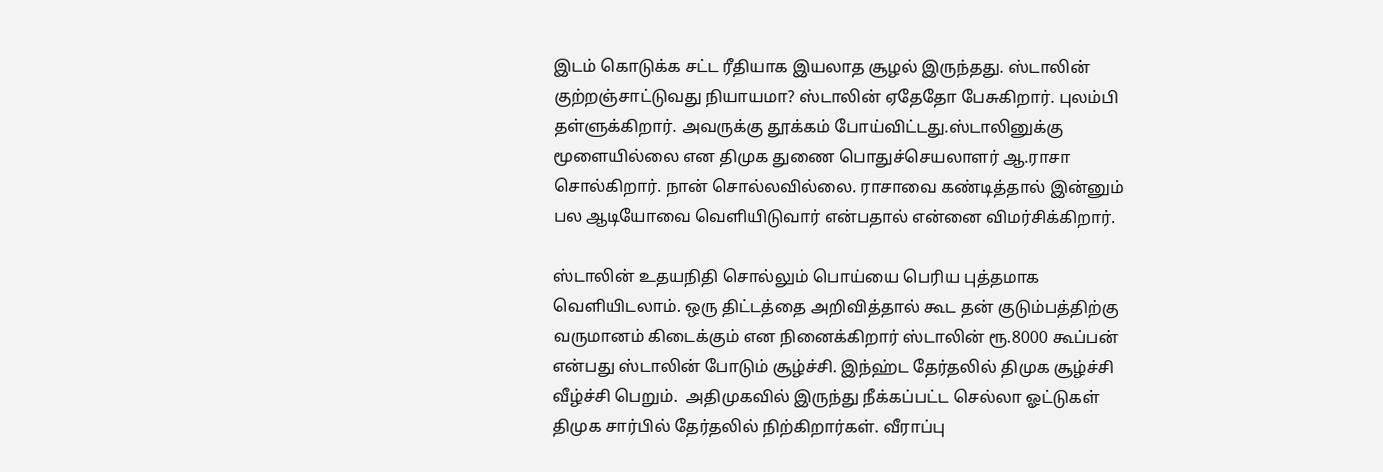இடம் கொடுக்க சட்ட ரீதியாக இயலாத சூழல் இருந்தது. ஸ்டாலின் குற்றஞ்சாட்டுவது நியாயமா? ஸ்டாலின் ஏதேதோ பேசுகிறார். புலம்பி தள்ளுக்கிறார். அவருக்கு தூக்கம் போய்விட்டது.ஸ்டாலினுக்கு மூளையில்லை என திமுக துணை பொதுச்செயலாளர் ஆ.ராசா சொல்கிறார். நான் சொல்லவில்லை. ராசாவை கண்டித்தால் இன்னும் பல ஆடியோவை வெளியிடுவார் என்பதால் என்னை விமர்சிக்கிறார்.

ஸ்டாலின் உதயநிதி சொல்லும் பொய்யை பெரிய புத்தமாக வெளியிடலாம். ஒரு திட்டத்தை அறிவித்தால் கூட தன் குடும்பத்திற்கு வருமானம் கிடைக்கும் என நினைக்கிறார் ஸ்டாலின் ரூ.8000 கூப்பன் என்பது ஸ்டாலின் போடும் சூழ்ச்சி. இந்ஹ்ட தேர்தலில் திமுக சூழ்ச்சி வீழ்ச்சி பெறும்.  அதிமுகவில் இருந்து நீக்கப்பட்ட செல்லா ஓட்டுகள் திமுக சார்பில் தேர்தலில் நிற்கிறார்கள். வீராப்பு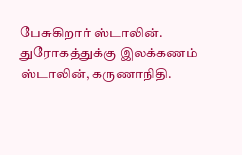பேசுகிறார் ஸ்டாலின். துரோகத்துக்கு இலக்கணம் ஸ்டாலின், கருணாநிதி.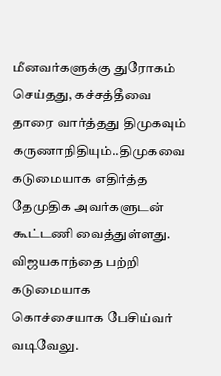மீனவர்களுக்கு துரோகம் செய்தது, கச்சத்தீவை தாரை வார்த்தது திமுகவும் கருணாநிதியும்..திமுகவை கடுமையாக எதிர்த்த தேமுதிக அவர்களுடன் கூட்டணி வைத்துள்ளது. விஜயகாந்தை பற்றி கடுமையாக கொச்சையாக பேசிய்வர் வடிவேலு.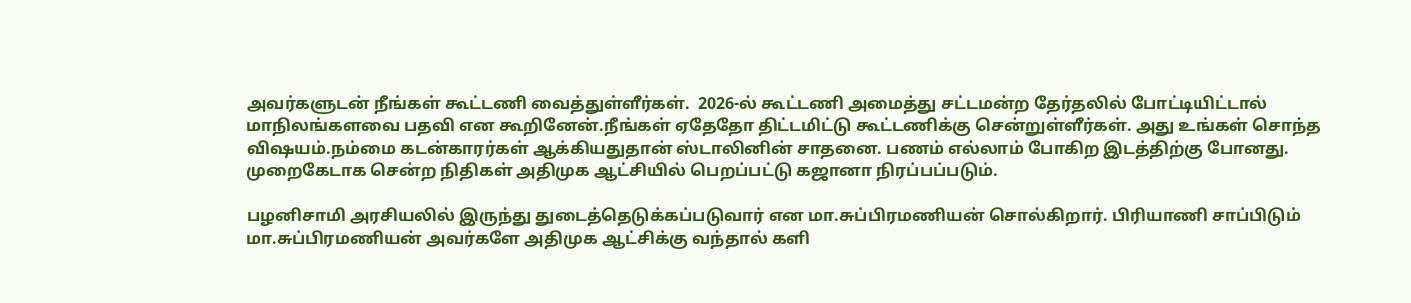அவர்களுடன் நீங்கள் கூட்டணி வைத்துள்ளீர்கள்.  2026-ல் கூட்டணி அமைத்து சட்டமன்ற தேர்தலில் போட்டியிட்டால் மாநிலங்களவை பதவி என கூறினேன்.நீங்கள் ஏதேதோ திட்டமிட்டு கூட்டணிக்கு சென்றுள்ளீர்கள். அது உங்கள் சொந்த விஷயம்.நம்மை கடன்காரர்கள் ஆக்கியதுதான் ஸ்டாலினின் சாதனை. பணம் எல்லாம் போகிற இடத்திற்கு போனது. முறைகேடாக சென்ற நிதிகள் அதிமுக ஆட்சியில் பெறப்பட்டு கஜானா நிரப்பப்படும்.

பழனிசாமி அரசியலில் இருந்து துடைத்தெடுக்கப்படுவார் என மா.சுப்பிரமணியன் சொல்கிறார். பிரியாணி சாப்பிடும் மா.சுப்பிரமணியன் அவர்களே அதிமுக ஆட்சிக்கு வந்தால் களி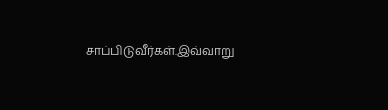சாப்பிடுவீர்கள்.இவ்வாறு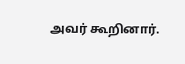அவர் கூறினார்.